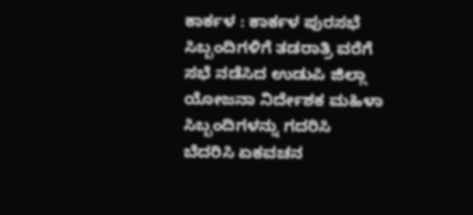ಕಾರ್ಕಳ : ಕಾರ್ಕಳ ಪುರಸಭೆ ಸಿಬ್ಬಂದಿಗಳಿಗೆ ತಡರಾತ್ರಿ ವರೆಗೆ ಸಭೆ ನಡೆಸಿದ ಉಡುಪಿ ಜಿಲ್ಲಾ ಯೋಜನಾ ನಿರ್ದೇಶಕ ಮಹಿಳಾ ಸಿಬ್ಬಂದಿಗಳನ್ನು ಗದರಿಸಿ ಬೆದರಿಸಿ ಏಕವಚನ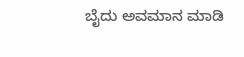ಬೈದು ಅವಮಾನ ಮಾಡಿ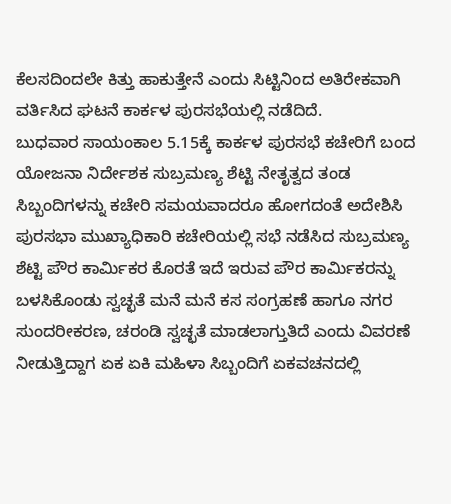ಕೆಲಸದಿಂದಲೇ ಕಿತ್ತು ಹಾಕುತ್ತೇನೆ ಎಂದು ಸಿಟ್ಟಿನಿಂದ ಅತಿರೇಕವಾಗಿ ವರ್ತಿಸಿದ ಘಟನೆ ಕಾರ್ಕಳ ಪುರಸಭೆಯಲ್ಲಿ ನಡೆದಿದೆ.
ಬುಧವಾರ ಸಾಯಂಕಾಲ 5.15ಕ್ಕೆ ಕಾರ್ಕಳ ಪುರಸಭೆ ಕಚೇರಿಗೆ ಬಂದ ಯೋಜನಾ ನಿರ್ದೇಶಕ ಸುಬ್ರಮಣ್ಯ ಶೆಟ್ಟಿ ನೇತೃತ್ವದ ತಂಡ ಸಿಬ್ಬಂದಿಗಳನ್ನು ಕಚೇರಿ ಸಮಯವಾದರೂ ಹೋಗದಂತೆ ಅದೇಶಿಸಿ ಪುರಸಭಾ ಮುಖ್ಯಾಧಿಕಾರಿ ಕಚೇರಿಯಲ್ಲಿ ಸಭೆ ನಡೆಸಿದ ಸುಬ್ರಮಣ್ಯ ಶೆಟ್ಟಿ ಪೌರ ಕಾರ್ಮಿಕರ ಕೊರತೆ ಇದೆ ಇರುವ ಪೌರ ಕಾರ್ಮಿಕರನ್ನು ಬಳಸಿಕೊಂಡು ಸ್ವಚ್ಛತೆ ಮನೆ ಮನೆ ಕಸ ಸಂಗ್ರಹಣೆ ಹಾಗೂ ನಗರ ಸುಂದರೀಕರಣ, ಚರಂಡಿ ಸ್ವಚ್ಛತೆ ಮಾಡಲಾಗ್ತುತಿದೆ ಎಂದು ವಿವರಣೆ ನೀಡುತ್ತಿದ್ದಾಗ ಏಕ ಏಕಿ ಮಹಿಳಾ ಸಿಬ್ಬಂದಿಗೆ ಏಕವಚನದಲ್ಲಿ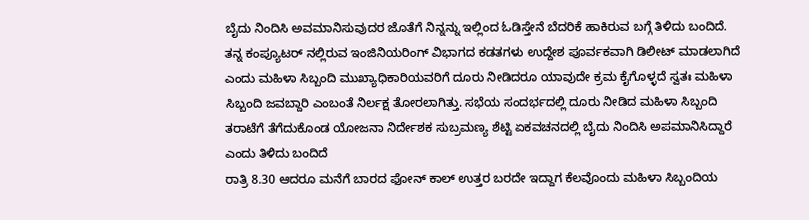ಬೈದು ನಿಂದಿಸಿ ಅವಮಾನಿಸುವುದರ ಜೊತೆಗೆ ನಿನ್ನನ್ನು ಇಲ್ಲಿಂದ ಓಡಿಸ್ತೇನೆ ಬೆದರಿಕೆ ಹಾಕಿರುವ ಬಗ್ಗೆ ತಿಳಿದು ಬಂದಿದೆ.
ತನ್ನ ಕಂಪ್ಯೂಟರ್ ನಲ್ಲಿರುವ ಇಂಜಿನಿಯರಿಂಗ್ ವಿಭಾಗದ ಕಡತಗಳು ಉದ್ದೇಶ ಪೂರ್ವಕವಾಗಿ ಡಿಲೀಟ್ ಮಾಡಲಾಗಿದೆ ಎಂದು ಮಹಿಳಾ ಸಿಬ್ಬಂದಿ ಮುಖ್ಯಾಧಿಕಾರಿಯವರಿಗೆ ದೂರು ನೀಡಿದರೂ ಯಾವುದೇ ಕ್ರಮ ಕೈಗೊಳ್ಳದೆ ಸ್ವತಃ ಮಹಿಳಾ ಸಿಬ್ಬಂದಿ ಜವಬ್ದಾರಿ ಎಂಬಂತೆ ನಿರ್ಲಕ್ಷ ತೋರಲಾಗಿತ್ತು. ಸಭೆಯ ಸಂದರ್ಭದಲ್ಲಿ ದೂರು ನೀಡಿದ ಮಹಿಳಾ ಸಿಬ್ಬಂದಿ ತರಾಟೆಗೆ ತೆಗೆದುಕೊಂಡ ಯೋಜನಾ ನಿರ್ದೇಶಕ ಸುಬ್ರಮಣ್ಯ ಶೆಟ್ಟಿ ಏಕವಚನದಲ್ಲಿ ಬೈದು ನಿಂದಿಸಿ ಅಪಮಾನಿಸಿದ್ದಾರೆ ಎಂದು ತಿಳಿದು ಬಂದಿದೆ
ರಾತ್ರಿ 8.30 ಆದರೂ ಮನೆಗೆ ಬಾರದ ಫೋನ್ ಕಾಲ್ ಉತ್ತರ ಬರದೇ ಇದ್ದಾಗ ಕೆಲವೊಂದು ಮಹಿಳಾ ಸಿಬ್ಬಂದಿಯ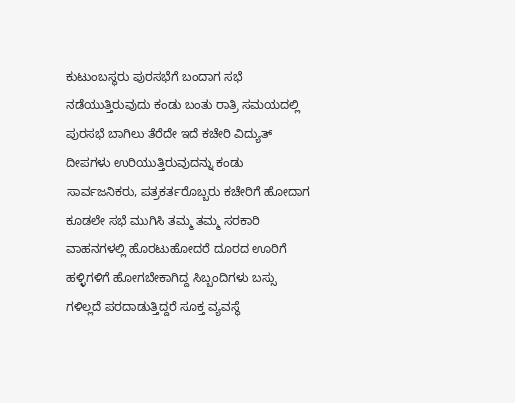ಕುಟುಂಬಸ್ಥರು ಪುರಸಭೆಗೆ ಬಂದಾಗ ಸಭೆ ನಡೆಯುತ್ತಿರುವುದು ಕಂಡು ಬಂತು ರಾತ್ರಿ ಸಮಯದಲ್ಲಿ ಪುರಸಭೆ ಬಾಗಿಲು ತೆರೆದೇ ಇದೆ ಕಚೇರಿ ವಿದ್ಯುತ್ ದೀಪಗಳು ಉರಿಯುತ್ತಿರುವುದನ್ನು ಕಂಡು ಸಾರ್ವಜನಿಕರು, ಪತ್ರಕರ್ತರೊಬ್ಬರು ಕಚೇರಿಗೆ ಹೋದಾಗ ಕೂಡಲೇ ಸಭೆ ಮುಗಿಸಿ ತಮ್ಮ ತಮ್ಮ ಸರಕಾರಿ ವಾಹನಗಳಲ್ಲಿ ಹೊರಟುಹೋದರೆ ದೂರದ ಊರಿಗೆ ಹಳ್ಳಿಗಳಿಗೆ ಹೋಗಬೇಕಾಗಿದ್ದ ಸಿಬ್ಬಂದಿಗಳು ಬಸ್ಸು ಗಳಿಲ್ಲದೆ ಪರದಾಡುತ್ತಿದ್ದರೆ ಸೂಕ್ತ ವ್ಯವಸ್ಥೆ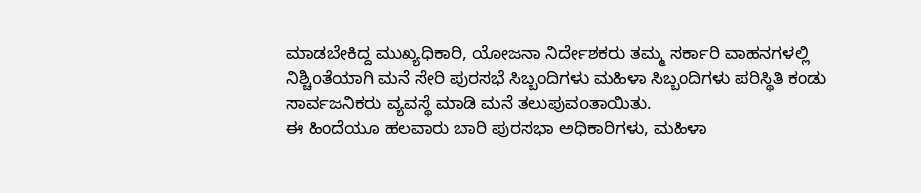ಮಾಡಬೇಕಿದ್ದ ಮುಖ್ಯಧಿಕಾರಿ, ಯೋಜನಾ ನಿರ್ದೇಶಕರು ತಮ್ಮ ಸರ್ಕಾರಿ ವಾಹನಗಳಲ್ಲಿ ನಿಶ್ಚಿoತೆಯಾಗಿ ಮನೆ ಸೇರಿ ಪುರಸಭೆ ಸಿಬ್ಬಂದಿಗಳು ಮಹಿಳಾ ಸಿಬ್ಬಂದಿಗಳು ಪರಿಸ್ಥಿತಿ ಕಂಡು ಸಾರ್ವಜನಿಕರು ವ್ಯವಸ್ಥೆ ಮಾಡಿ ಮನೆ ತಲುಪುವoತಾಯಿತು.
ಈ ಹಿಂದೆಯೂ ಹಲವಾರು ಬಾರಿ ಪುರಸಭಾ ಅಧಿಕಾರಿಗಳು, ಮಹಿಳಾ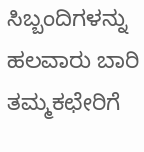ಸಿಬ್ಬಂದಿಗಳನ್ನು ಹಲವಾರು ಬಾರಿ ತಮ್ಮಕಛೇರಿಗೆ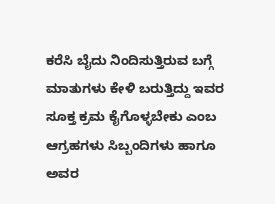ಕರೆಸಿ ಬೈದು ನಿಂದಿಸುತ್ತಿರುವ ಬಗ್ಗೆ ಮಾತುಗಳು ಕೇಳಿ ಬರುತ್ತಿದ್ದು ಇವರ ಸೂಕ್ತ ಕ್ರಮ ಕೈಗೊಳ್ಳಬೇಕು ಎಂಬ ಆಗ್ರಹಗಳು ಸಿಬ್ಬಂದಿಗಳು ಹಾಗೂ ಅವರ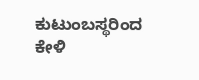ಕುಟುಂಬಸ್ಥರಿಂದ ಕೇಳಿ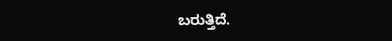ಬರುತ್ತಿದೆ.